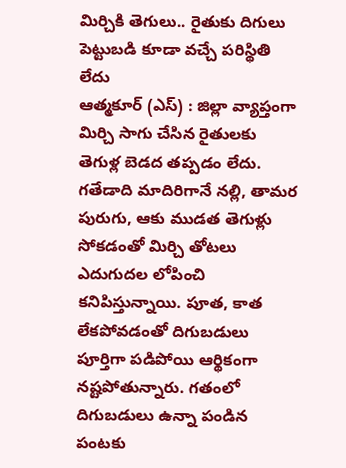మిర్చికి తెగులు.. రైతుకు దిగులు
పెట్టుబడి కూడా వచ్చే పరిస్థితి లేదు
ఆత్మకూర్ (ఎస్) : జిల్లా వ్యాప్తంగా మిర్చి సాగు చేసిన రైతులకు తెగుళ్ల బెడద తప్పడం లేదు. గతేడాది మాదిరిగానే నల్లి, తామర పురుగు, ఆకు ముడత తెగుళ్లు సోకడంతో మిర్చి తోటలు ఎదుగుదల లోపించి కనిపిస్తున్నాయి. పూత, కాత లేకపోవడంతో దిగుబడులు పూర్తిగా పడిపోయి ఆర్థికంగా నష్టపోతున్నారు. గతంలో దిగుబడులు ఉన్నా పండిన పంటకు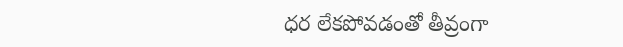ధర లేకపోవడంతో తీవ్రంగా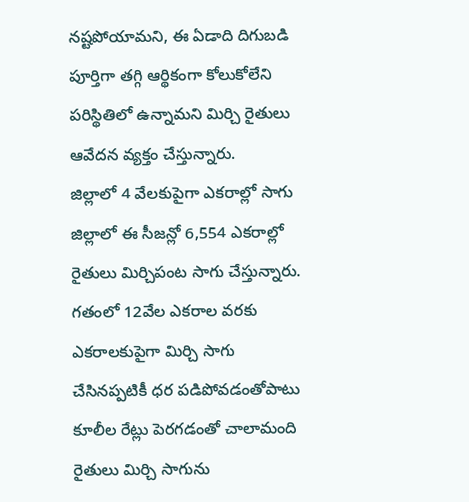నష్టపోయామని, ఈ ఏడాది దిగుబడి పూర్తిగా తగ్గి ఆర్థికంగా కోలుకోలేని పరిస్థితిలో ఉన్నామని మిర్చి రైతులు ఆవేదన వ్యక్తం చేస్తున్నారు.
జిల్లాలో 4 వేలకుపైగా ఎకరాల్లో సాగు
జిల్లాలో ఈ సీజన్లో 6,554 ఎకరాల్లో రైతులు మిర్చిపంట సాగు చేస్తున్నారు. గతంలో 12వేల ఎకరాల వరకు ఎకరాలకుపైగా మిర్చి సాగు చేసినప్పటికీ ధర పడిపోవడంతోపాటు కూలీల రేట్లు పెరగడంతో చాలామంది రైతులు మిర్చి సాగును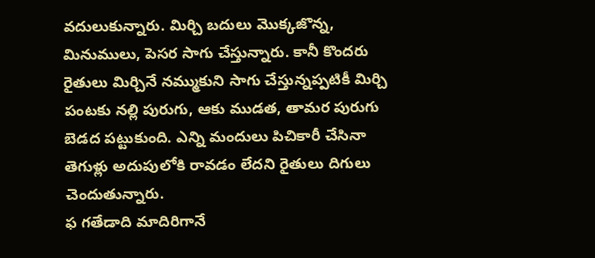వదులుకున్నారు. మిర్చి బదులు మొక్కజొన్న, మినుములు, పెసర సాగు చేస్తున్నారు. కానీ కొందరు రైతులు మిర్చినే నమ్ముకుని సాగు చేస్తున్నప్పటికీ మిర్చి పంటకు నల్లి పురుగు, ఆకు ముడత, తామర పురుగు బెడద పట్టుకుంది. ఎన్ని మందులు పిచికారీ చేసినా తెగుళ్లు అదుపులోకి రావడం లేదని రైతులు దిగులు చెందుతున్నారు.
ఫ గతేడాది మాదిరిగానే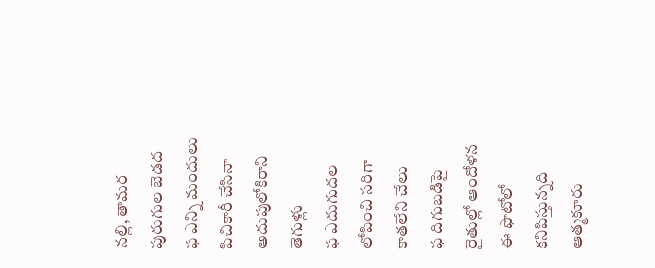నల్లి, తామర పురుగుల బెడద
ఫ ఎన్ని మందులు పిచికారీ చేసినా అదుపులోకిరాని తెగుళ్లు
ఫ ఎదుగుదల లోపించి సరిగా కాతలేని చేలు
ఫ దిగుబడిపై రైతుల్లో ఆందోళన
ఈ ఫొటోలో కనిపిస్తున్నది ఆత్మకూరు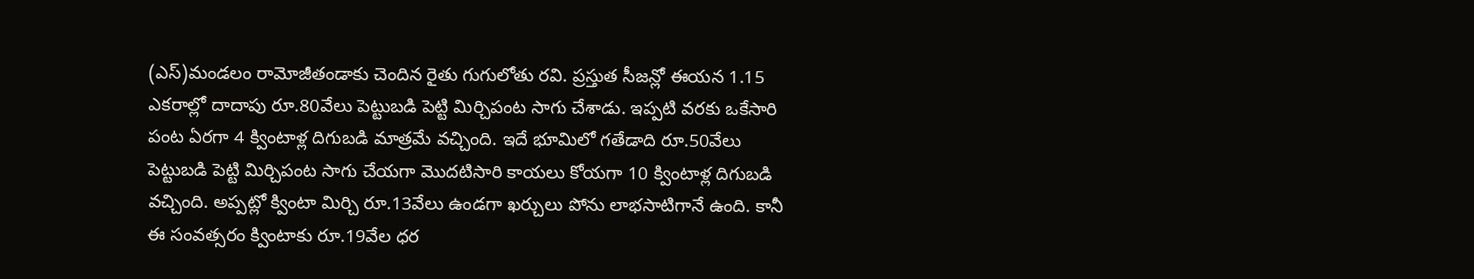(ఎస్)మండలం రామోజీతండాకు చెందిన రైతు గుగులోతు రవి. ప్రస్తుత సీజన్లో ఈయన 1.15 ఎకరాల్లో దాదాపు రూ.80వేలు పెట్టుబడి పెట్టి మిర్చిపంట సాగు చేశాడు. ఇప్పటి వరకు ఒకేసారి పంట ఏరగా 4 క్వింటాళ్ల దిగుబడి మాత్రమే వచ్చింది. ఇదే భూమిలో గతేడాది రూ.50వేలు పెట్టుబడి పెట్టి మిర్చిపంట సాగు చేయగా మొదటిసారి కాయలు కోయగా 10 క్వింటాళ్ల దిగుబడి వచ్చింది. అప్పట్లో క్వింటా మిర్చి రూ.13వేలు ఉండగా ఖర్చులు పోను లాభసాటిగానే ఉంది. కానీ ఈ సంవత్సరం క్వింటాకు రూ.19వేల ధర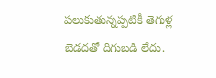పలుకుతున్నప్పటికీ తెగుళ్ల బెడదతో దిగుబడి లేదు.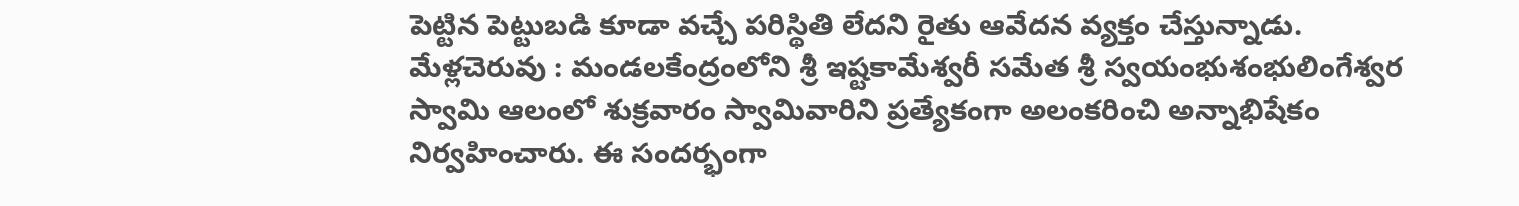పెట్టిన పెట్టుబడి కూడా వచ్చే పరిస్థితి లేదని రైతు ఆవేదన వ్యక్తం చేస్తున్నాడు.
మేళ్లచెరువు : మండలకేంద్రంలోని శ్రీ ఇష్టకామేశ్వరీ సమేత శ్రీ స్వయంభుశంభులింగేశ్వర స్వామి ఆలంలో శుక్రవారం స్వామివారిని ప్రత్యేకంగా అలంకరించి అన్నాభిషేకం నిర్వహించారు. ఈ సందర్భంగా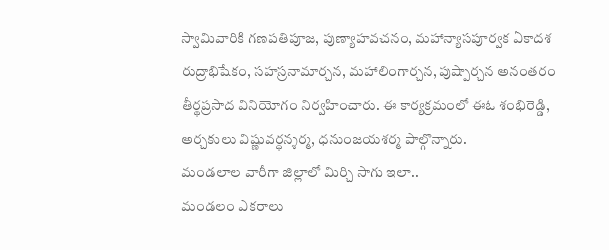స్వామివారికి గణపతిపూజ, పుణ్యాహవచనం, మహాన్యాసపూర్వక ఏకాదశ రుద్రాభిషేకం, సహస్రనామార్చన, మహాలింగార్చన, పుష్పార్చన అనంతరం తీర్థప్రసాద వినియోగం నిర్వహించారు. ఈ కార్యక్రమంలో ఈఓ శంభిరెడ్డి, అర్చకులు విష్ణువర్ధన్శర్మ, ధనుంజయశర్మ పాల్గొన్నారు.
మండలాల వారీగా జిల్లాలో మిర్చి సాగు ఇలా..
మండలం ఎకరాలు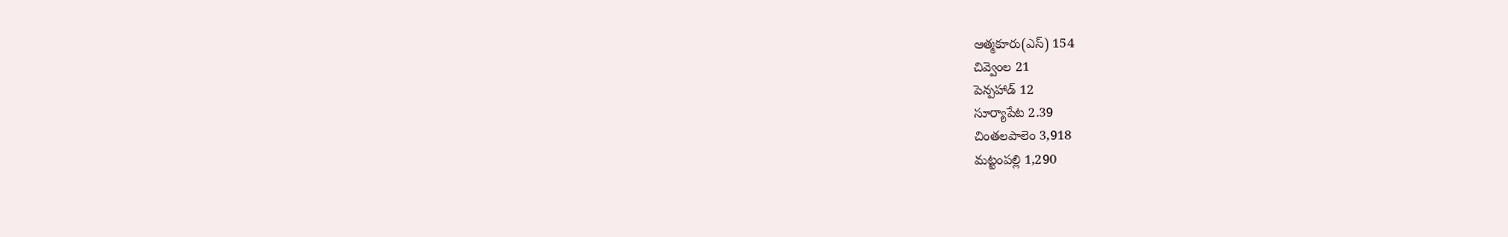ఆత్మకూరు(ఎస్) 154
చివ్వెంల 21
పెన్పహాడ్ 12
సూర్యాపేట 2.39
చింతలపాలెం 3,918
మట్టంపల్లి 1,290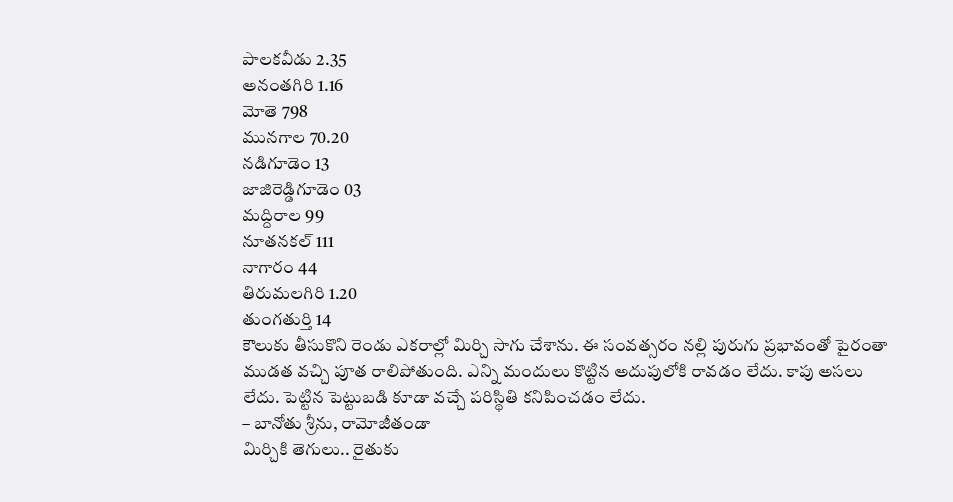పాలకవీడు 2.35
అనంతగిరి 1.16
మోతె 798
మునగాల 70.20
నడిగూడెం 13
జాజిరెడ్డిగూడెం 03
మద్దిరాల 99
నూతనకల్ 111
నాగారం 44
తిరుమలగిరి 1.20
తుంగతుర్తి 14
కౌలుకు తీసుకొని రెండు ఎకరాల్లో మిర్చి సాగు చేశాను. ఈ సంవత్సరం నల్లి పురుగు ప్రభావంతో పైరంతా ముడత వచ్చి పూత రాలిపోతుంది. ఎన్ని మందులు కొట్టిన అదుపులోకి రావడం లేదు. కాపు అసలు లేదు. పెట్టిన పెట్టుబడి కూడా వచ్చే పరిస్థితి కనిపించడం లేదు.
– బానోతు శ్రీను, రామోజీతండా
మిర్చికి తెగులు.. రైతుకు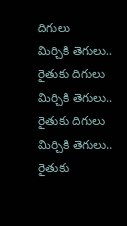దిగులు
మిర్చికి తెగులు.. రైతుకు దిగులు
మిర్చికి తెగులు.. రైతుకు దిగులు
మిర్చికి తెగులు.. రైతుకు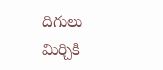దిగులు
మిర్చికి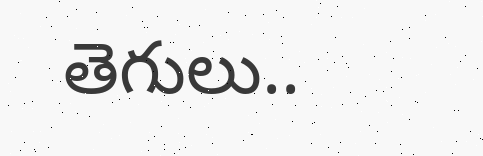తెగులు..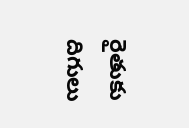రైతుకు దిగులు